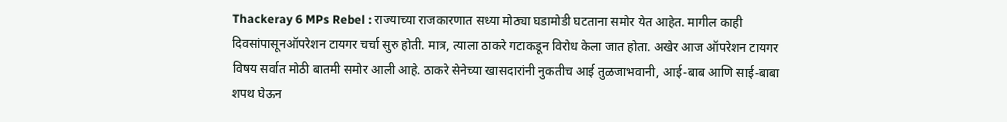Thackeray 6 MPs Rebel : राज्याच्या राजकारणात सध्या मोठ्या घडामोडी घटताना समोर येत आहेत. मागील काही दिवसांपासूनऑपरेशन टायगर चर्चा सुरु होती. मात्र, त्याला ठाकरे गटाकडून विरोध केला जात होता. अखेर आज ऑपरेशन टायगर विषय सर्वात मोठी बातमी समोर आली आहे. ठाकरे सेनेच्या खासदारांनी नुकतीच आई तुळजाभवानी, आई-बाब आणि साई-बाबा शपथ घेऊन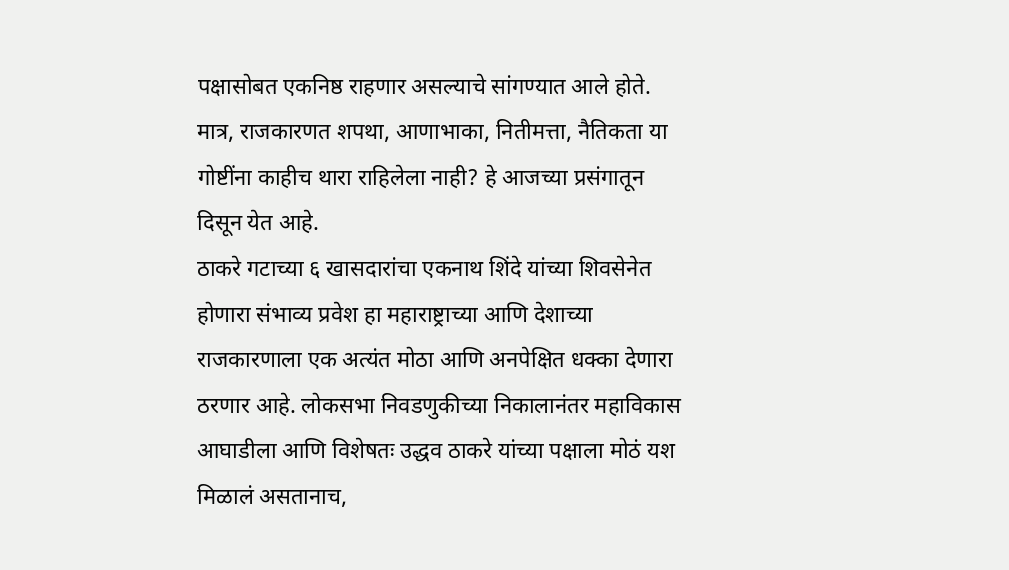पक्षासोबत एकनिष्ठ राहणार असल्याचे सांगण्यात आले होते. मात्र, राजकारणत शपथा, आणाभाका, नितीमत्ता, नैतिकता या गोष्टींना काहीच थारा राहिलेला नाही? हे आजच्या प्रसंगातून दिसून येत आहे.
ठाकरे गटाच्या ६ खासदारांचा एकनाथ शिंदे यांच्या शिवसेनेत होणारा संभाव्य प्रवेश हा महाराष्ट्राच्या आणि देशाच्या राजकारणाला एक अत्यंत मोठा आणि अनपेक्षित धक्का देणारा ठरणार आहे. लोकसभा निवडणुकीच्या निकालानंतर महाविकास आघाडीला आणि विशेषतः उद्धव ठाकरे यांच्या पक्षाला मोठं यश मिळालं असतानाच,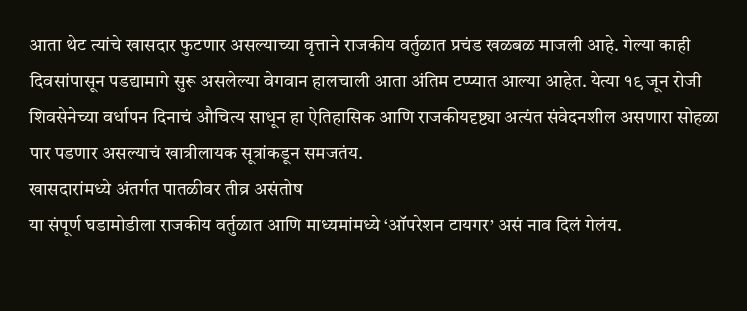आता थेट त्यांचे खासदार फुटणार असल्याच्या वृत्ताने राजकीय वर्तुळात प्रचंड खळबळ माजली आहे. गेल्या काही दिवसांपासून पडद्यामागे सुरू असलेल्या वेगवान हालचाली आता अंतिम टप्प्यात आल्या आहेत. येत्या १९ जून रोजी शिवसेनेच्या वर्धापन दिनाचं औचित्य साधून हा ऐतिहासिक आणि राजकीयदृष्ट्या अत्यंत संवेदनशील असणारा सोहळा पार पडणार असल्याचं खात्रीलायक सूत्रांकडून समजतंय.
खासदारांमध्ये अंतर्गत पातळीवर तीव्र असंतोष
या संपूर्ण घडामोडीला राजकीय वर्तुळात आणि माध्यमांमध्ये ‘ऑपरेशन टायगर’ असं नाव दिलं गेलंय.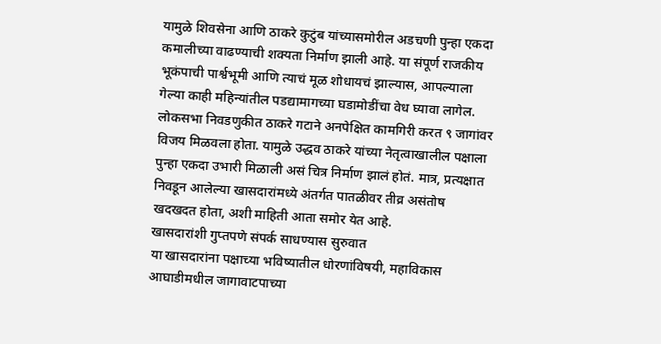यामुळे शिवसेना आणि ठाकरे कुटुंब यांच्यासमोरील अडचणी पुन्हा एकदा कमालीच्या वाढण्याची शक्यता निर्माण झाली आहे. या संपूर्ण राजकीय भूकंपाची पार्श्वभूमी आणि त्याचं मूळ शोधायचं झाल्यास, आपल्याला गेल्या काही महिन्यांतील पडद्यामागच्या घडामोडींचा वेध घ्यावा लागेल. लोकसभा निवडणुकीत ठाकरे गटाने अनपेक्षित कामगिरी करत ९ जागांवर विजय मिळवला होता. यामुळे उद्धव ठाकरे यांच्या नेतृत्वाखालील पक्षाला पुन्हा एकदा उभारी मिळाली असं चित्र निर्माण झालं होतं. मात्र, प्रत्यक्षात निवडून आलेल्या खासदारांमध्ये अंतर्गत पातळीवर तीव्र असंतोष खदखदत होता, अशी माहिती आता समोर येत आहे.
खासदारांशी गुप्तपणे संपर्क साधण्यास सुरुवात
या खासदारांना पक्षाच्या भविष्यातील धोरणांविषयी, महाविकास आघाडीमधील जागावाटपाच्या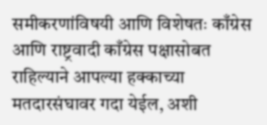समीकरणांविषयी आणि विशेषतः काँग्रेस आणि राष्ट्रवादी काँग्रेस पक्षासोबत राहिल्याने आपल्या हक्काच्या मतदारसंघावर गदा येईल, अशी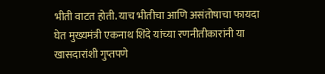भीती वाटत होती. याच भीतीचा आणि असंतोषाचा फायदा घेत मुख्यमंत्री एकनाथ शिंदे यांच्या रणनीतीकारांनी या खासदारांशी गुप्तपणे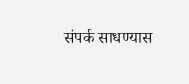संपर्क साधण्यास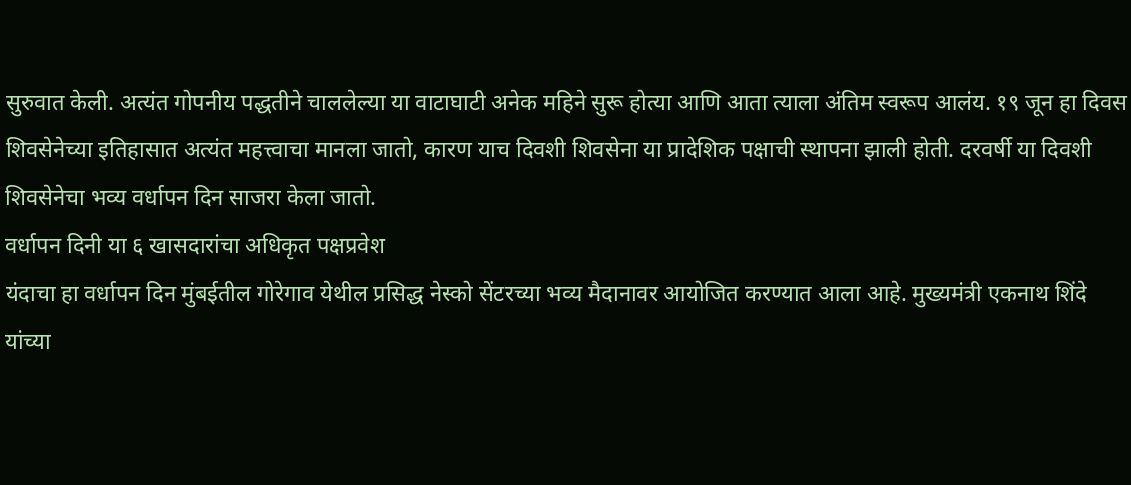सुरुवात केली. अत्यंत गोपनीय पद्धतीने चाललेल्या या वाटाघाटी अनेक महिने सुरू होत्या आणि आता त्याला अंतिम स्वरूप आलंय. १९ जून हा दिवस शिवसेनेच्या इतिहासात अत्यंत महत्त्वाचा मानला जातो, कारण याच दिवशी शिवसेना या प्रादेशिक पक्षाची स्थापना झाली होती. दरवर्षी या दिवशी शिवसेनेचा भव्य वर्धापन दिन साजरा केला जातो.
वर्धापन दिनी या ६ खासदारांचा अधिकृत पक्षप्रवेश
यंदाचा हा वर्धापन दिन मुंबईतील गोरेगाव येथील प्रसिद्ध नेस्को सेंटरच्या भव्य मैदानावर आयोजित करण्यात आला आहे. मुख्यमंत्री एकनाथ शिंदे यांच्या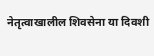नेतृत्वाखालील शिवसेना या दिवशी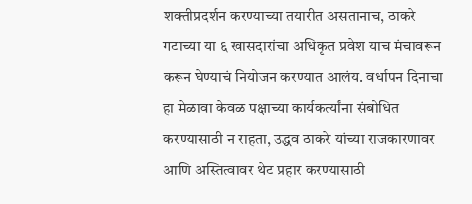शक्तीप्रदर्शन करण्याच्या तयारीत असतानाच, ठाकरे गटाच्या या ६ खासदारांचा अधिकृत प्रवेश याच मंचावरून करून घेण्याचं नियोजन करण्यात आलंय. वर्धापन दिनाचा हा मेळावा केवळ पक्षाच्या कार्यकर्त्यांना संबोधित करण्यासाठी न राहता, उद्धव ठाकरे यांच्या राजकारणावर आणि अस्तित्वावर थेट प्रहार करण्यासाठी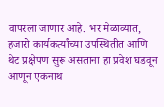वापरला जाणार आहे. भर मेळाव्यात, हजारो कार्यकर्त्यांच्या उपस्थितीत आणि थेट प्रक्षेपण सुरू असताना हा प्रवेश घडवून आणून एकनाथ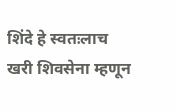शिंदे हे स्वतःलाच खरी शिवसेना म्हणून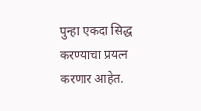पुन्हा एकदा सिद्ध करण्याचा प्रयत्न करणार आहेत.